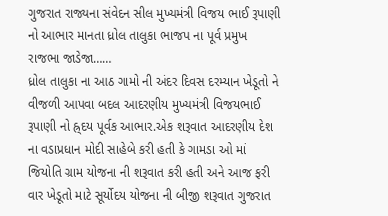ગુજરાત રાજ્યના સંવેદન સીલ મુખ્યમંત્રી વિજય ભાઈ રૂપાણી નો આભાર માનતા ધ્રોલ તાલુકા ભાજપ ના પૂર્વ પ્રમુખ રાજભા જાડેજા……
ધ્રોલ તાલુકા ના આઠ ગામો ની અંદર દિવસ દરમ્યાન ખેડૂતો ને વીજળી આપવા બદલ આદરણીય મુખ્યમંત્રી વિજયભાઈ રૂપાણી નો હ્ર્દય પૂર્વક આભાર.એક શરૂવાત આદરણીય દેશ ના વડાપ્રધાન મોદી સાહેબે કરી હતી કે ગામડા ઓ માં જિયોતિ ગ્રામ યોજના ની શરૂવાત કરી હતી અને આજ ફરી વાર ખેડૂતો માટે સૂર્યોદય યોજના ની બીજી શરૂવાત ગુજરાત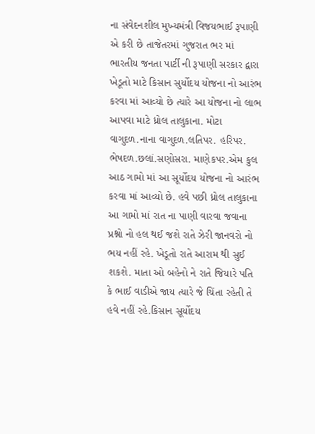ના સંવેદનશીલ મુખ્યમંત્રી વિજયભાઈ રૂપાણી એ કરી છે તાજેતરમાં ગુજરાત ભર માં ભારતીય જનતા પાર્ટી ની રૂપાણી સરકાર દ્વારા ખેડૂતો માટે કિસાન સુર્યોદય યોજના નો આરંભ કરવા માં આવ્યો છે ત્યારે આ યોજના નો લાભ આપવા માટે ધ્રોલ તાલુકાના. મોટા વાગુદળ.નાના વાગુદળ.લતિપર. હરિપર. ભેષદળ.છલાં.સણોસરા. માણેકપર.એમ કુલ આઠ ગામો માં આ સૂર્યોદય યોજના નો આરંભ કરવા માં આવ્યો છે. હવે પછી ધ્રોલ તાલુકાના આ ગામો માં રાત ના પાણી વારવા જવાના પ્રશ્નો નો હલ થઈ જશે રાતે ઝેરી જાનવરો નો ભય નહીં રહે. ખેડૂતો રાતે આરામ થી સુઈ શકશે. માતા ઓ બહેનો ને રાતે જિયારે પતિ કે ભાઈ વાડીએ જાય ત્યારે જે ચિંતા રહેતી તે હવે નહીં રહે.કિસાન સૂર્યોદય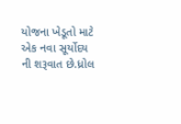યોજના ખેડૂતો માટે એક નવા સૂર્યોદય ની શરૂવાત છે.ધ્રોલ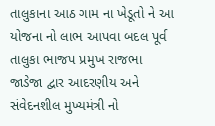તાલુકાના આઠ ગામ ના ખેડૂતો ને આ યોજના નો લાભ આપવા બદલ પૂર્વ તાલુકા ભાજપ પ્રમુખ રાજભા જાડેજા દ્વાર આદરણીય અને સંવેદનશીલ મુખ્યમંત્રી નો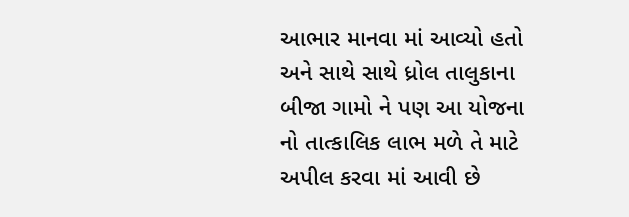આભાર માનવા માં આવ્યો હતો અને સાથે સાથે ધ્રોલ તાલુકાના બીજા ગામો ને પણ આ યોજના નો તાત્કાલિક લાભ મળે તે માટે અપીલ કરવા માં આવી છે